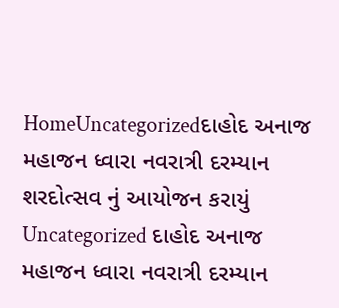HomeUncategorizedદાહોદ અનાજ મહાજન ધ્વારા નવરાત્રી દરમ્યાન શરદોત્સવ નું આયોજન કરાયું Uncategorized દાહોદ અનાજ મહાજન ધ્વારા નવરાત્રી દરમ્યાન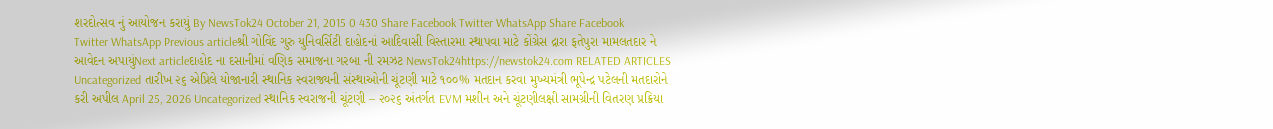શરદોત્સવ નું આયોજન કરાયું By NewsTok24 October 21, 2015 0 430 Share Facebook Twitter WhatsApp Share Facebook Twitter WhatsApp Previous articleશ્રી ગોવિંદ ગુરુ યુનિવર્સિટી દાહોદનાં આદિવાસી વિસ્તારમા સ્થાપવા માટે કોંગ્રેસ દ્રારા ફતેપુરા મામલતદાર ને આવેદન અપાયુંNext articleદાહોદ ના દસાનીમાં વણિક સમાજના ગરબા ની રમઝટ NewsTok24https://newstok24.com RELATED ARTICLES Uncategorized તારીખ ૨૬ એપ્રિલે યોજાનારી સ્થાનિક સ્વરાજ્યની સંસ્થાઓની ચૂંટણી માટે ૧૦૦% મતદાન કરવા મુખ્યમંત્રી ભૂપેન્દ્ર પટેલની મતદારોને કરી અપીલ April 25, 2026 Uncategorized સ્થાનિક સ્વરાજની ચૂંટણી – ૨૦૨૬ અંતર્ગત EVM મશીન અને ચૂંટણીલક્ષી સામગ્રીની વિતરણ પ્રક્રિયા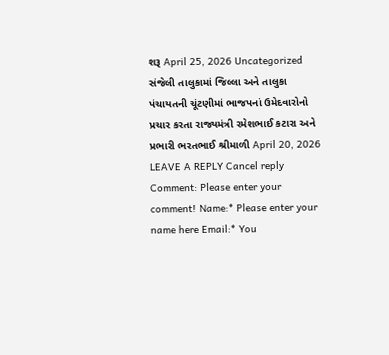શરૂ April 25, 2026 Uncategorized સંજેલી તાલુકામાં જિલ્લા અને તાલુકા પંચાયતની ચૂંટણીમાં ભાજપનાં ઉમેદવારોનો પ્રચાર કરતા રાજ્યમંત્રી રમેશભાઈ કટારા અને પ્રભારી ભરતભાઈ શ્રીમાળી April 20, 2026 LEAVE A REPLY Cancel reply Comment: Please enter your comment! Name:* Please enter your name here Email:* You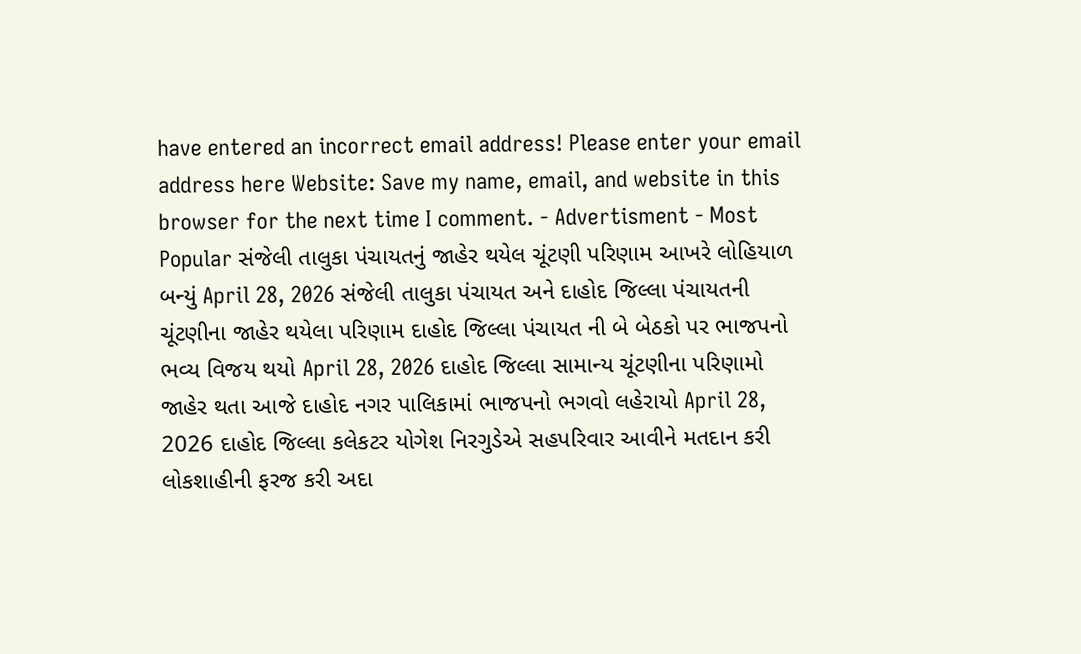have entered an incorrect email address! Please enter your email address here Website: Save my name, email, and website in this browser for the next time I comment. - Advertisment - Most Popular સંજેલી તાલુકા પંચાયતનું જાહેર થયેલ ચૂંટણી પરિણામ આખરે લોહિયાળ બન્યું April 28, 2026 સંજેલી તાલુકા પંચાયત અને દાહોદ જિલ્લા પંચાયતની ચૂંટણીના જાહેર થયેલા પરિણામ દાહોદ જિલ્લા પંચાયત ની બે બેઠકો પર ભાજપનો ભવ્ય વિજય થયો April 28, 2026 દાહોદ જિલ્લા સામાન્ય ચૂંટણીના પરિણામો જાહેર થતા આજે દાહોદ નગર પાલિકામાં ભાજપનો ભગવો લહેરાયો April 28, 2026 દાહોદ જિલ્લા કલેકટર યોગેશ નિરગુડેએ સહપરિવાર આવીને મતદાન કરી લોકશાહીની ફરજ કરી અદા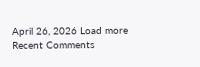April 26, 2026 Load more Recent Comments